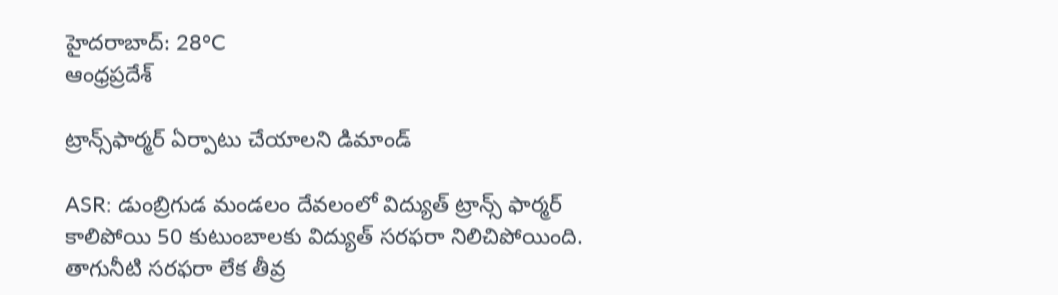హైదరాబాద్: 28°C
ఆంధ్రప్రదేశ్

ట్రాన్స్‌ఫార్మర్ ఏర్పాటు చేయాలని డిమాండ్

ASR: డుంబ్రిగుడ మండలం దేవలంలో విద్యుత్ ట్రాన్స్ ఫార్మర్ కాలిపోయి 50 కుటుంబాలకు విద్యుత్ సరఫరా నిలిచిపోయింది. తాగునీటి సరఫరా లేక తీవ్ర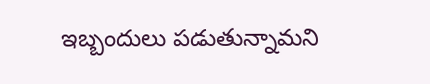ఇబ్బందులు పడుతున్నామని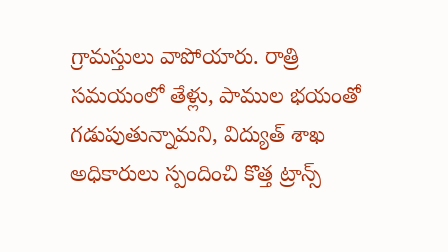గ్రామస్తులు వాపోయారు. రాత్రి సమయంలో తేళ్లు, పాముల భయంతో గడుపుతున్నామని, విద్యుత్ శాఖ అధికారులు స్పందించి కొత్త ట్రాన్స్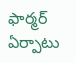ఫార్మర్ ఏర్పాటు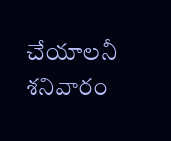చేయాలనీ శనివారం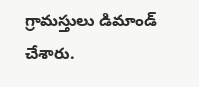గ్రామస్తులు డిమాండ్ చేశారు.